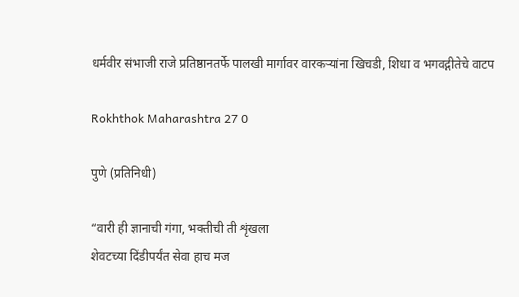धर्मवीर संभाजी राजे प्रतिष्ठानतर्फे पालखी मार्गावर वारकऱ्यांना खिचडी, शिधा व भगवद्गीतेचे वाटप

Rokhthok Maharashtra 27 0

पुणे (प्रतिनिधी)

“वारी ही ज्ञानाची गंगा, भक्तीची ती शृंखला
शेवटच्या दिंडीपर्यंत सेवा हाच मज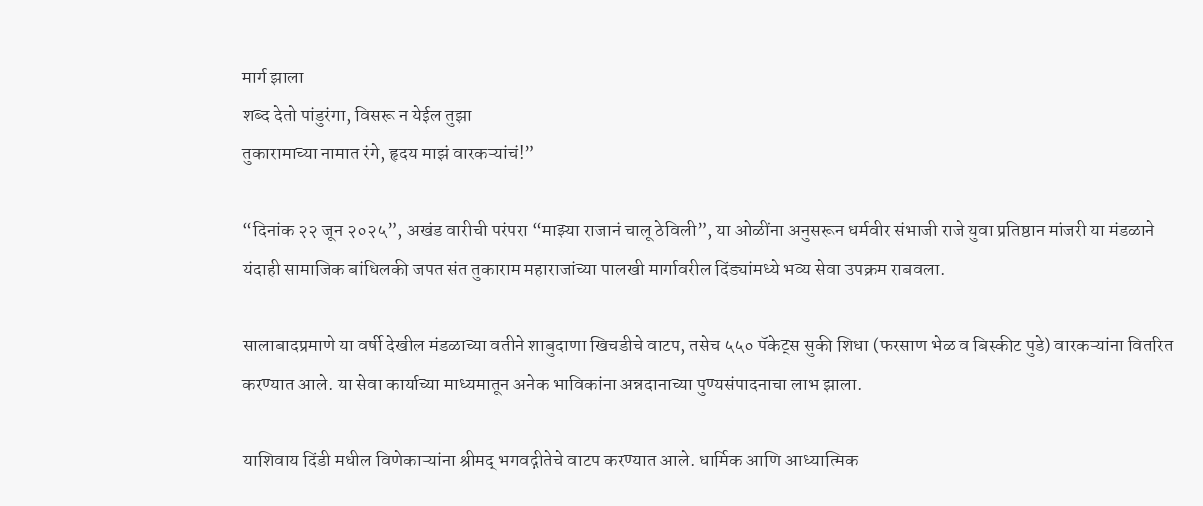मार्ग झाला
शब्द देतो पांडुरंगा, विसरू न येईल तुझा
तुकारामाच्या नामात रंगे, हृदय माझं वारकऱ्यांचं!”

“दिनांक २२ जून २०२५”, अखंड वारीची परंपरा “माझ्या राजानं चालू ठेविली”, या ओळींना अनुसरून धर्मवीर संभाजी राजे युवा प्रतिष्ठान मांजरी या मंडळाने यंदाही सामाजिक बांधिलकी जपत संत तुकाराम महाराजांच्या पालखी मार्गावरील दिंड्यांमध्ये भव्य सेवा उपक्रम राबवला.

सालाबादप्रमाणे या वर्षी देखील मंडळाच्या वतीने शाबुदाणा खिचडीचे वाटप, तसेच ५५० पॅकेट्स सुकी शिधा (फरसाण भेळ व बिस्कीट पुडे) वारकऱ्यांना वितरित करण्यात आले. या सेवा कार्याच्या माध्यमातून अनेक भाविकांना अन्नदानाच्या पुण्यसंपादनाचा लाभ झाला.

याशिवाय दिंडी मधील विणेकाऱ्यांना श्रीमद् भगवद्गीतेचे वाटप करण्यात आले. धार्मिक आणि आध्यात्मिक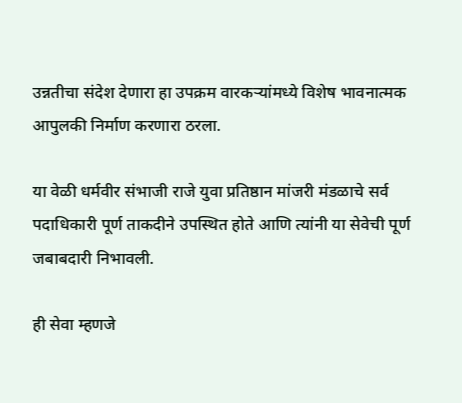उन्नतीचा संदेश देणारा हा उपक्रम वारकऱ्यांमध्ये विशेष भावनात्मक आपुलकी निर्माण करणारा ठरला.

या वेळी धर्मवीर संभाजी राजे युवा प्रतिष्ठान मांजरी मंडळाचे सर्व पदाधिकारी पूर्ण ताकदीने उपस्थित होते आणि त्यांनी या सेवेची पूर्ण जबाबदारी निभावली.

ही सेवा म्हणजे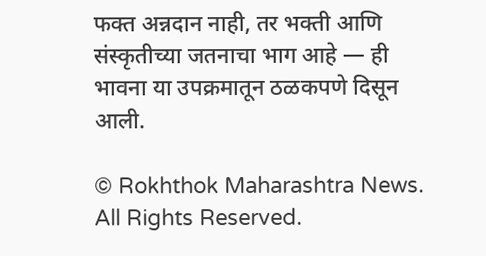फक्त अन्नदान नाही, तर भक्ती आणि संस्कृतीच्या जतनाचा भाग आहे — ही भावना या उपक्रमातून ठळकपणे दिसून आली.

© Rokhthok Maharashtra News. All Rights Reserved.